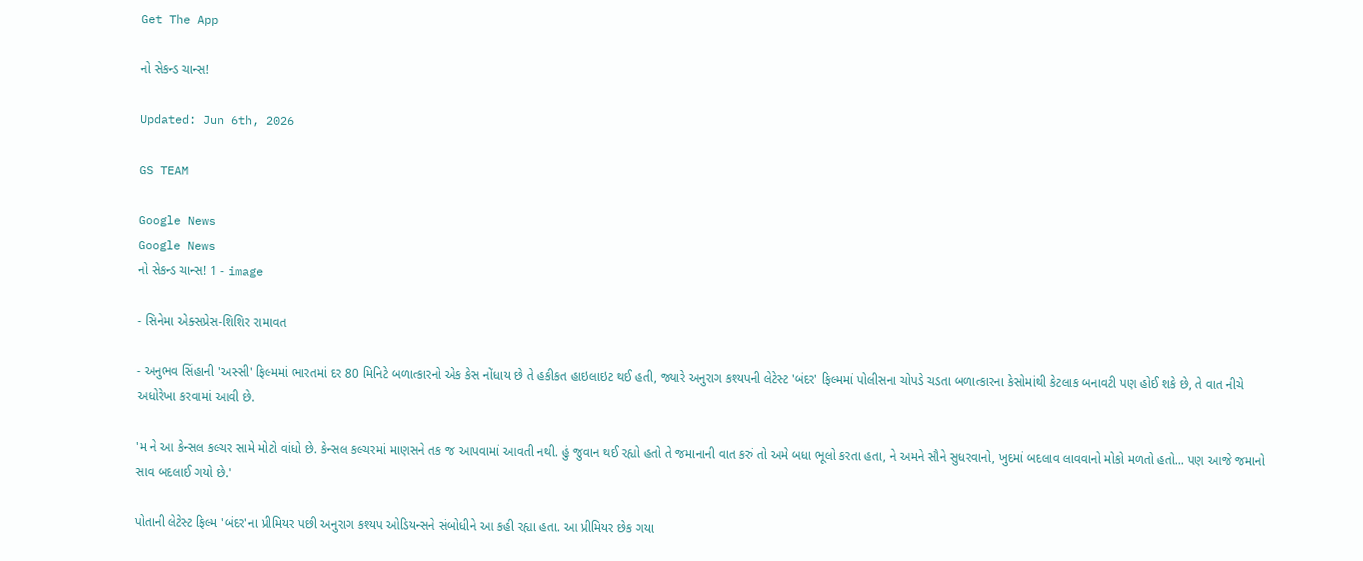Get The App

નો સેકન્ડ ચાન્સ!

Updated: Jun 6th, 2026

GS TEAM

Google News
Google News
નો સેકન્ડ ચાન્સ! 1 - image

- સિનેમા એક્સપ્રેસ-શિશિર રામાવત

- અનુભવ સિંહાની 'અસ્સી' ફિલ્મમાં ભારતમાં દર 80 મિનિટે બળાત્કારનો એક કેસ નોંધાય છે તે હકીકત હાઇલાઇટ થઈ હતી, જ્યારે અનુરાગ કશ્યપની લેટેસ્ટ 'બંદર' ફિલ્મમાં પોલીસના ચોપડે ચડતા બળાત્કારના કેસોમાંથી કેટલાક બનાવટી પણ હોઈ શકે છે, તે વાત નીચે અધોરેખા કરવામાં આવી છે.

'મ ને આ કેન્સલ કલ્ચર સામે મોટો વાંધો છે. કેન્સલ કલ્ચરમાં માણસને તક જ આપવામાં આવતી નથી. હું જુવાન થઈ રહ્યો હતો તે જમાનાની વાત કરું તો અમે બધા ભૂલો કરતા હતા, ને અમને સૌને સુધરવાનો, ખુદમાં બદલાવ લાવવાનો મોકો મળતો હતો... પણ આજે જમાનો સાવ બદલાઈ ગયો છે.'

પોતાની લેટેસ્ટ ફિલ્મ 'બંદર'ના પ્રીમિયર પછી અનુરાગ કશ્યપ ઓડિયન્સને સંબોધીને આ કહી રહ્યા હતા. આ પ્રીમિયર છેક ગયા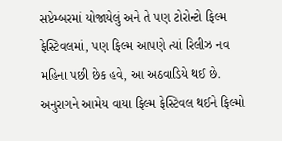સપ્ટેમ્બરમાં યોજાયેલું અને તે પણ ટોરોન્ટો ફિલ્મ ફેસ્ટિવલમાં, પણ ફિલ્મ આપણે ત્યાં રિલીઝ નવ મહિના પછી છેક હવે, આ અઠવાડિયે થઈ છે. અનુરાગને આમેય વાયા ફિલ્મ ફેસ્ટિવલ થઈને ફિલ્મો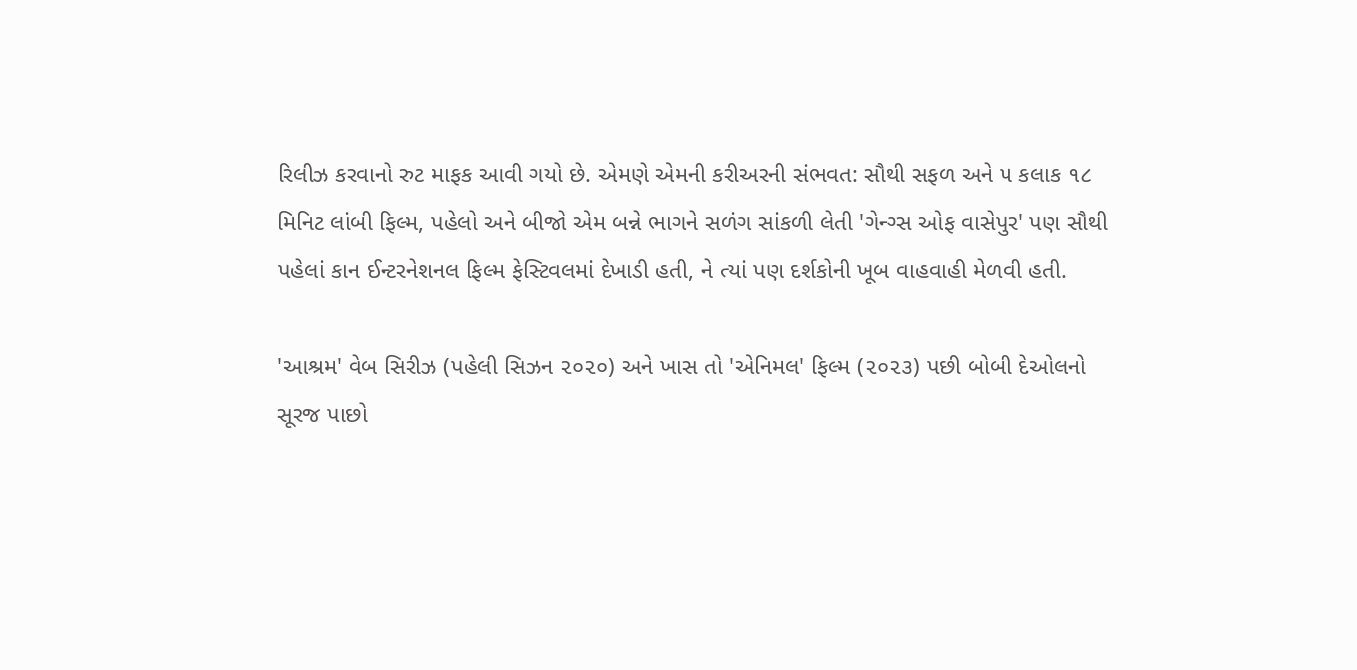રિલીઝ કરવાનો રુટ માફક આવી ગયો છે. એમણે એમની કરીઅરની સંભવત: સૌથી સફળ અને ૫ કલાક ૧૮ મિનિટ લાંબી ફિલ્મ, પહેલો અને બીજો એમ બન્ને ભાગને સળંગ સાંકળી લેતી 'ગેન્ગ્સ ઓફ વાસેપુર' પણ સૌથી પહેલાં કાન ઈન્ટરનેશનલ ફિલ્મ ફેસ્ટિવલમાં દેખાડી હતી, ને ત્યાં પણ દર્શકોની ખૂબ વાહવાહી મેળવી હતી.

'આશ્રમ' વેબ સિરીઝ (પહેલી સિઝન ૨૦૨૦) અને ખાસ તો 'એનિમલ' ફિલ્મ (૨૦૨૩) પછી બોબી દેઓલનો સૂરજ પાછો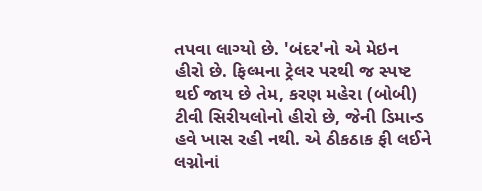તપવા લાગ્યો છે. 'બંદર'નો એ મેઇન હીરો છે. ફિલ્મના ટ્રેલર પરથી જ સ્પષ્ટ થઈ જાય છે તેમ, કરણ મહેરા (બોબી) ટીવી સિરીયલોનો હીરો છે, જેની ડિમાન્ડ હવે ખાસ રહી નથી. એ ઠીકઠાક ફી લઈને લગ્નોનાં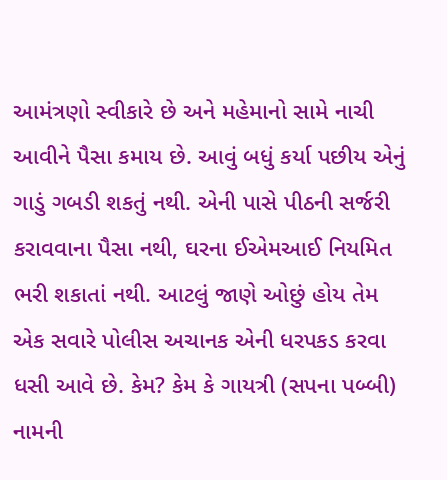આમંત્રણો સ્વીકારે છે અને મહેમાનો સામે નાચી આવીને પૈસા કમાય છે. આવું બધું કર્યા પછીય એનું ગાડું ગબડી શકતું નથી. એની પાસે પીઠની સર્જરી કરાવવાના પૈસા નથી, ઘરના ઈએમઆઈ નિયમિત ભરી શકાતાં નથી. આટલું જાણે ઓછું હોય તેમ એક સવારે પોલીસ અચાનક એની ધરપકડ કરવા ધસી આવે છે. કેમ? કેમ કે ગાયત્રી (સપના પબ્બી) નામની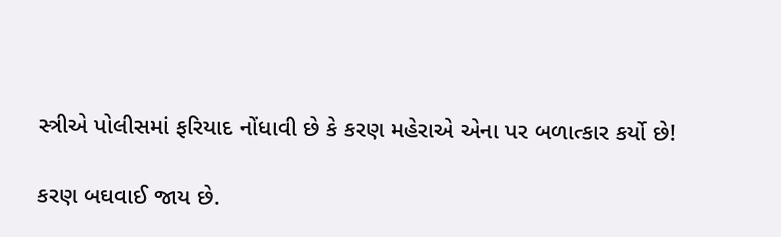સ્ત્રીએ પોલીસમાં ફરિયાદ નોંધાવી છે કે કરણ મહેરાએ એના પર બળાત્કાર કર્યો છે!

કરણ બઘવાઈ જાય છે.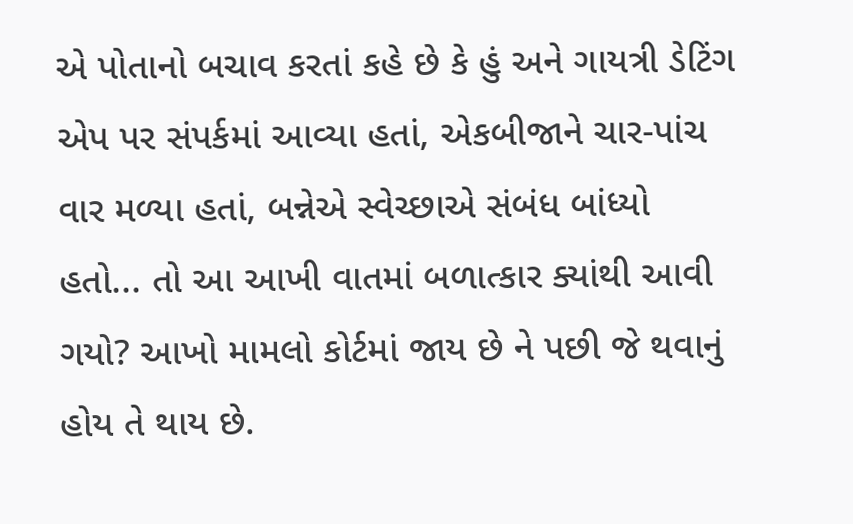એ પોતાનો બચાવ કરતાં કહે છે કે હું અને ગાયત્રી ડેટિંગ એપ પર સંપર્કમાં આવ્યા હતાં, એકબીજાને ચાર-પાંચ વાર મળ્યા હતાં, બન્નેએ સ્વેચ્છાએ સંબંધ બાંધ્યો હતો... તો આ આખી વાતમાં બળાત્કાર ક્યાંથી આવી ગયો? આખો મામલો કોર્ટમાં જાય છે ને પછી જે થવાનું હોય તે થાય છે.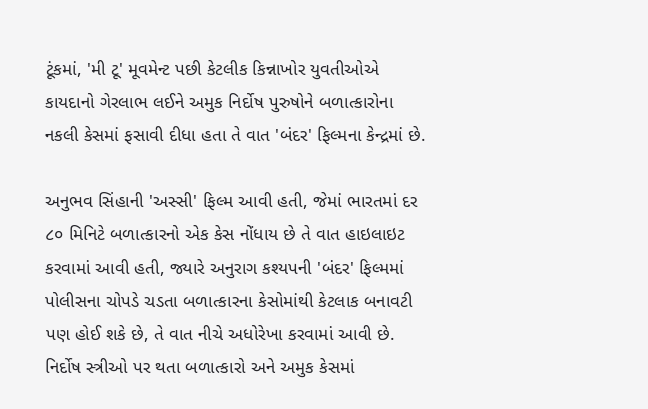ટૂંકમાં, 'મી ટૂ' મૂવમેન્ટ પછી કેટલીક કિન્નાખોર યુવતીઓએ કાયદાનો ગેરલાભ લઈને અમુક નિર્દોષ પુરુષોને બળાત્કારોના નકલી કેસમાં ફસાવી દીધા હતા તે વાત 'બંદર' ફિલ્મના કેન્દ્રમાં છે.

અનુભવ સિંહાની 'અસ્સી' ફિલ્મ આવી હતી, જેમાં ભારતમાં દર ૮૦ મિનિટે બળાત્કારનો એક કેસ નોંધાય છે તે વાત હાઇલાઇટ કરવામાં આવી હતી, જ્યારે અનુરાગ કશ્યપની 'બંદર' ફિલ્મમાં પોલીસના ચોપડે ચડતા બળાત્કારના કેસોમાંથી કેટલાક બનાવટી પણ હોઈ શકે છે, તે વાત નીચે અધોરેખા કરવામાં આવી છે. નિર્દોષ સ્ત્રીઓ પર થતા બળાત્કારો અને અમુક કેસમાં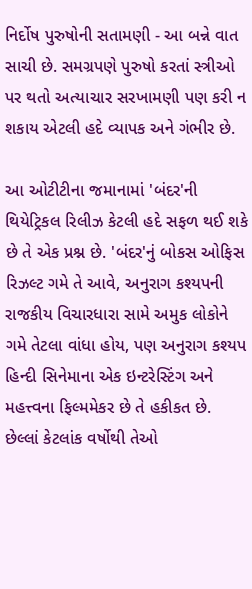નિર્દોષ પુરુષોની સતામણી - આ બન્ને વાત સાચી છે. સમગ્રપણે પુરુષો કરતાં સ્ત્રીઓ પર થતો અત્યાચાર સરખામણી પણ કરી ન શકાય એટલી હદે વ્યાપક અને ગંભીર છે.

આ ઓટીટીના જમાનામાં 'બંદર'ની થિયેટ્રિકલ રિલીઝ કેટલી હદે સફળ થઈ શકે છે તે એક પ્રશ્ન છે. 'બંદર'નું બોકસ ઓફિસ રિઝલ્ટ ગમે તે આવે, અનુરાગ કશ્યપની રાજકીય વિચારધારા સામે અમુક લોકોને ગમે તેટલા વાંધા હોય, પણ અનુરાગ કશ્યપ હિન્દી સિનેમાના એક ઇન્ટરેસ્ટિંગ અને મહત્ત્વના ફિલ્મમેકર છે તે હકીકત છે. છેલ્લાં કેટલાંક વર્ષોથી તેઓ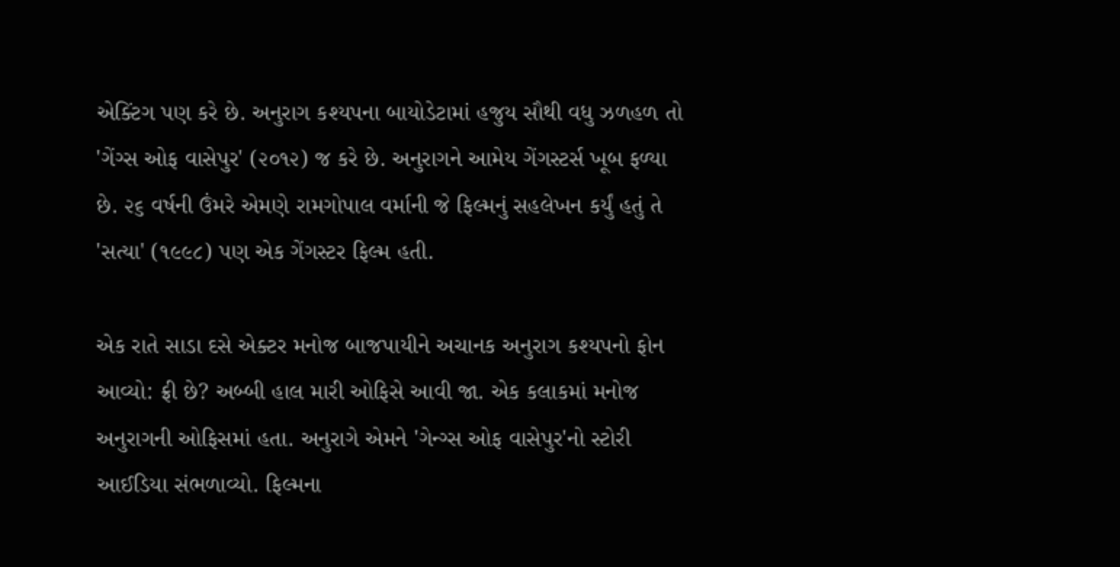એક્ટિંગ પણ કરે છે. અનુરાગ કશ્યપના બાયોડેટામાં હજુય સૌથી વધુ ઝળહળ તો 'ગેંગ્સ ઓફ વાસેપુર' (૨૦૧૨) જ કરે છે. અનુરાગને આમેય ગેંગસ્ટર્સ ખૂબ ફળ્યા છે. ૨૬ વર્ષની ઉંમરે એમણે રામગોપાલ વર્માની જે ફિલ્મનું સહલેખન કર્યું હતું તે 'સત્યા' (૧૯૯૮) પણ એક ગેંગસ્ટર ફિલ્મ હતી.

એક રાતે સાડા દસે એક્ટર મનોજ બાજપાયીને અચાનક અનુરાગ કશ્યપનો ફોન આવ્યો: ફ્રી છે? અબ્બી હાલ મારી ઓફિસે આવી જા. એક કલાકમાં મનોજ અનુરાગની ઓફિસમાં હતા. અનુરાગે એમને 'ગેન્ગ્સ ઓફ વાસેપુર'નો સ્ટોરી આઈડિયા સંભળાવ્યો. ફિલ્મના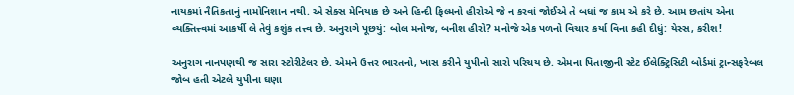નાયકમાં નૈતિકતાનું નામોનિશાન નથી. એ સેક્સ મેનિયાક છે અને હિન્દી ફિલ્મનો હીરોએ જે ન કરવાં જોઈએ તે બધાં જ કામ એ કરે છે. આમ છતાંય એના વ્યક્તિત્ત્વમાં આકર્ષી લે તેવું કશુંક તત્ત્વ છે. અનુરાગે પૂછયું: બોલ મનોજ, બનીશ હીરો? મનોજે એક પળનો વિચાર કર્યા વિના કહી દીધું: યેસ્સ, કરીશ!

અનુરાગ નાનપણથી જ સારા સ્ટોરીટેલર છે. એમને ઉત્તર ભારતનો, ખાસ કરીને યુપીનો સારો પરિચય છે. એમના પિતાજીની સ્ટેટ ઈલેક્ટ્રિસિટી બોર્ડમાં ટ્રાન્સફરેબલ જોબ હતી એટલે યુપીના ઘણા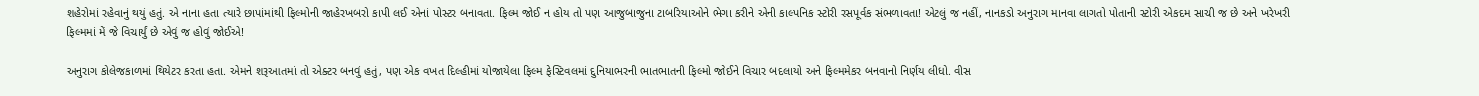શહેરોમાં રહેવાનું થયું હતું. એ નાના હતા ત્યારે છાપાંમાંથી ફિલ્મોની જાહેરખબરો કાપી લઈ એનાં પોસ્ટર બનાવતા. ફિલ્મ જોઈ ન હોય તો પણ આજુબાજુના ટાબરિયાઓને ભેગા કરીને એની કાલ્પનિક સ્ટોરી રસપૂર્વક સંભળાવતા! એટલું જ નહીં, નાનકડો અનુરાગ માનવા લાગતો પોતાની સ્ટોરી એકદમ સાચી જ છે અને ખરેખરી ફિલ્મમાં મેં જે વિચાર્યું છે એવું જ હોવું જોઈએ!

અનુરાગ કોલેજકાળમાં થિયેટર કરતા હતા. એમને શરૂઆતમાં તો એક્ટર બનવું હતું, પણ એક વખત દિલ્હીમાં યોજાયેલા ફિલ્મ ફેસ્ટિવલમાં દુનિયાભરની ભાતભાતની ફિલ્મો જોઈને વિચાર બદલાયો અને ફિલ્મમેકર બનવાનો નિર્ણય લીધો. વીસ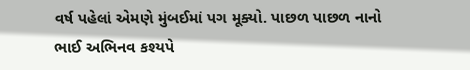વર્ષ પહેલાં એમણે મુંબઈમાં પગ મૂક્યો. પાછળ પાછળ નાનો ભાઈ અભિનવ કશ્યપે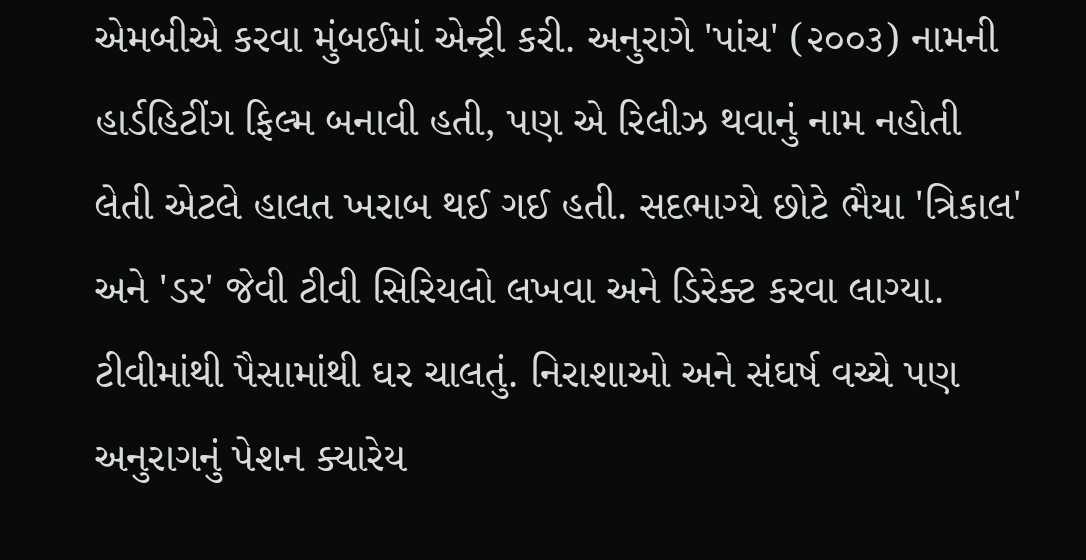એમબીએ કરવા મુંબઈમાં એન્ટ્રી કરી. અનુરાગે 'પાંચ' (૨૦૦૩) નામની હાર્ડહિટીંગ ફિલ્મ બનાવી હતી, પણ એ રિલીઝ થવાનું નામ નહોતી લેતી એટલે હાલત ખરાબ થઈ ગઈ હતી. સદભાગ્યે છોટે ભૈયા 'ત્રિકાલ' અને 'ડર' જેવી ટીવી સિરિયલો લખવા અને ડિરેક્ટ કરવા લાગ્યા. ટીવીમાંથી પૈસામાંથી ઘર ચાલતું. નિરાશાઓ અને સંઘર્ષ વચ્ચે પણ અનુરાગનું પેશન ક્યારેય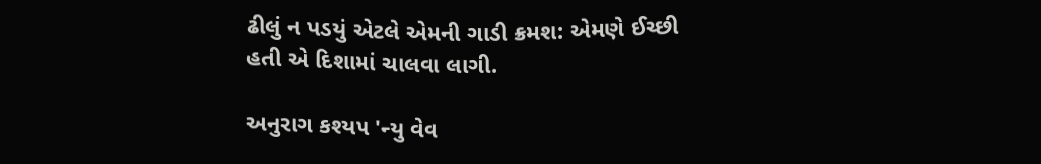ઢીલું ન પડયું એટલે એમની ગાડી ક્રમશ: એમણે ઈચ્છી હતી એ દિશામાં ચાલવા લાગી.

અનુરાગ કશ્યપ 'ન્યુ વેવ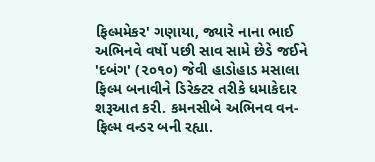ફિલ્મમેકર' ગણાયા, જ્યારે નાના ભાઈ અભિનવે વર્ષો પછી સાવ સામે છેડે જઈને 'દબંગ' (૨૦૧૦) જેવી હાડોહાડ મસાલા ફિલ્મ બનાવીને ડિરેક્ટર તરીકે ધમાકેદાર શરૂઆત કરી. કમનસીબે અભિનવ વન-ફિલ્મ વન્ડર બની રહ્યા.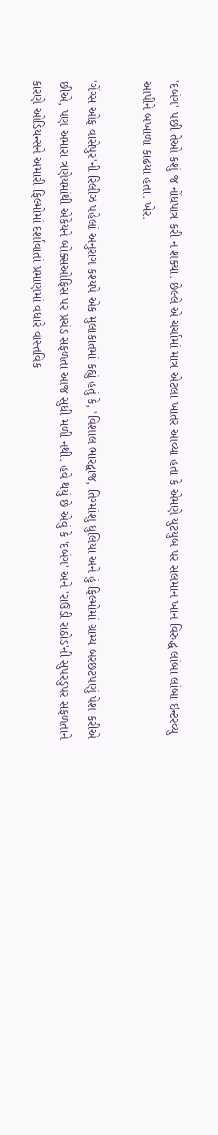'દબંગ' પછી તેઓ કશું જ નોંધપાત્ર કરી ન શક્યા. છેલ્લે એ ચર્ચામાં માત્ર એટલા ખાતર આવ્યા હતા કે એમણે યુટયુબ પર સલમાન ખાન વિરુદ્ધ લાંબા લાંબા ઇન્ટરવ્યુ આપીને બખાળા કાઢયા હતા. ખેર.

'ગેંગ્સ ઓફ વાસેપુર'ની રિલીઝ પહેલાં અનુરાગ કશ્યપે એક મુલાકાતમાં કહ્યું હતું કે, 'વિશાલ ભારદ્વાજ, તિગ્માંશુ ધુલિયા અને હું ફિલ્મોમાં ગ્રામ્ય બરછટપણું પેશ કરીએ છીએ, પણ અમારા ત્રણેયમાંથી એકેયને બોક્સઓફિસ પર પ્રચંડ સફળતા આજ સુધી મળી નથી. હવે થયું છે એવું કે 'દબંગ' અને 'રાઉડી રાઠોડ'ની સુપરડુપર સફળતાને કારણે ઓડિયન્સને અમારી ફિલ્મોમાં દર્શાવાતાં પ્રમાણમાં વધારે વાસ્તવિક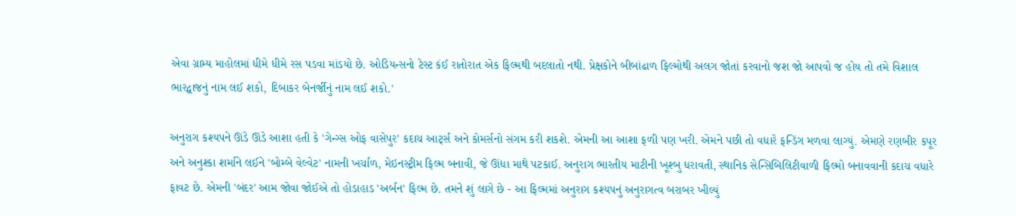એવા ગ્રામ્ય માહોલમાં ધીમે ધીમે રસ પડવા માંડયો છે. ઓડિયન્સનો ટેસ્ટ કંઈ રાતોરાત એક ફિલ્મથી બદલાતો નથી. પ્રેક્ષકોને બીબાંઢાળ ફિલ્મોથી અલગ જોતાં કરવાનો જશ જો આપવો જ હોય તો તમે વિશાલ ભારદ્વાજનું નામ લઈ શકો, દિબાકર બેનર્જીનું નામ લઈ શકો.'

અનુરાગ કશ્યપને ઊંડે ઊંડે આશા હતી કે 'ગેન્ગ્સ ઓફ વાસેપુર' કદાચ આર્ટ્સ અને કોમર્સનો સંગમ કરી શકશે. એમની આ આશા ફળી પણ ખરી. એમને પછી તો વધારે ફન્ડિંગ મળવા લાગ્યું. એમણે રણબીર કપૂર અને અનુશ્કા શર્માને લઈને 'બોમ્બે વેલ્વેટ' નામની ખર્ચાળ, મેઇનસ્ટ્રીમ ફિલ્મ બનાવી, જે ઊંધા માથે પટકાઈ. અનુરાગ ભારતીય માટીની ખૂશ્બુ ધરાવતી, સ્થાનિક સેન્સિબિલિટીવાળી ફિલ્મો બનાવવાની કદાચ વધારે ફાવટ છે. એમની 'બંદર' આમ જોવા જોઈએ તો હોડાહાડ 'અર્બન' ફિલ્મ છે. તમને શું લાગે છે - આ ફિલ્મમાં અનુરાગ કશ્યપનું અનુરાગત્વ બરાબર ખીલ્યું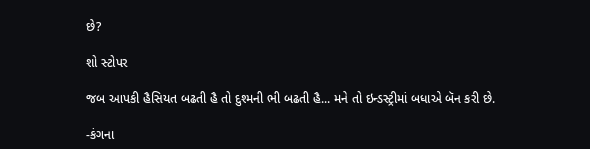છે?

શો સ્ટોપર

જબ આપકી હૈસિયત બઢતી હૈ તો દુશ્મની ભી બઢતી હૈ... મને તો ઇન્ડસ્ટ્રીમાં બધાએ બૅન કરી છે.

-કંગના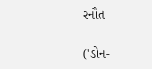રનૌત

('ડોન-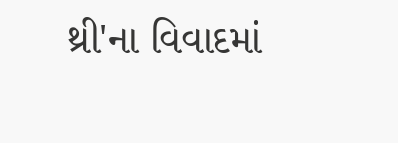થ્રી'ના વિવાદમાં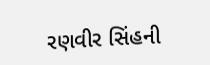રણવીર સિંહની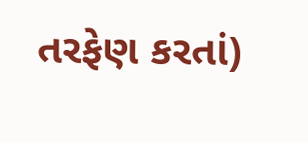તરફેણ કરતાં)